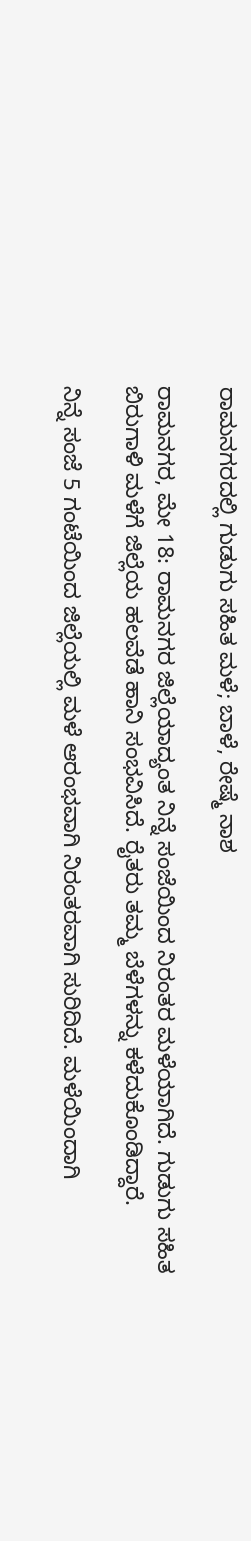ರಾಮನಗರದಲ್ಲಿ ಗುಡುಗು ಸಹಿತ ಮಳೆ; ಬಾಳೆ, ರೇಷ್ಮೆ ನಾಶ

ರಾಮನಗರ, ಮೇ 18: ರಾಮನಗರ ಜಿಲ್ಲೆಯಾದ್ಯಂತ ನಿನ್ನೆ ಸಂಜೆಯಿಂದ ನಿರಂತರ ಮಳೆಯಾಗಿದೆ. ಗುಡುಗು ಸಹಿತ ಬಿರುಗಾಳಿ ಮಳೆಗೆ ಜಿಲ್ಲೆಯ ಹಲವೆಡೆ ಹಾನಿ ಸಂಭವಿಸಿದೆ. ರೈತರು ತಮ್ಮ ಬೆಳೆಗಳನ್ನು ಕಳೆದುಕೊಂಡಿದ್ದಾರೆ.

ನಿನ್ನೆ ಸಂಜೆ 5 ಗಂಟೆಯಿಂದ ಜಿಲ್ಲೆಯಲ್ಲಿ ಮಳೆ ಆರಂಭವಾಗಿ ನಿರಂತರವಾಗಿ ಸುರಿದಿದೆ. ಮಳೆಯಿಂದಾಗಿ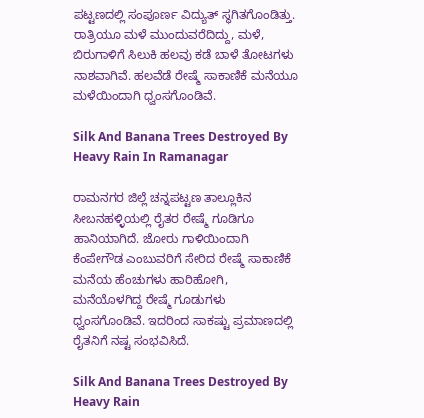ಪಟ್ಟಣದಲ್ಲಿ ಸಂಪೂರ್ಣ ವಿದ್ಯುತ್ ಸ್ಥಗಿತಗೊಂಡಿತ್ತು. ರಾತ್ರಿಯೂ ಮಳೆ ಮುಂದುವರೆದಿದ್ದು, ಮಳೆ, ಬಿರುಗಾಳಿಗೆ ಸಿಲುಕಿ ಹಲವು ಕಡೆ ಬಾಳೆ ತೋಟಗಳು ನಾಶವಾಗಿವೆ. ಹಲವೆಡೆ ರೇಷ್ಮೆ ಸಾಕಾಣಿಕೆ ಮನೆಯೂ ಮಳೆಯಿಂದಾಗಿ ಧ್ವಂಸಗೊಂಡಿವೆ.

Silk And Banana Trees Destroyed By Heavy Rain In Ramanagar

ರಾಮನಗರ ಜಿಲ್ಲೆ ಚನ್ನಪಟ್ಟಣ ತಾಲ್ಲೂಕಿನ ಸೀಬನಹಳ್ಳಿಯಲ್ಲಿ ರೈತರ ರೇಷ್ಮೆ ಗೂಡಿಗೂ ಹಾನಿಯಾಗಿದೆ. ಜೋರು ಗಾಳಿಯಿಂದಾಗಿ ಕೆಂಪೇಗೌಡ ಎಂಬುವರಿಗೆ ಸೇರಿದ ರೇಷ್ಮೆ ಸಾಕಾಣಿಕೆ ಮನೆಯ ಹೆಂಚುಗಳು ಹಾರಿಹೋಗಿ, ಮನೆಯೊಳಗಿದ್ದ ರೇಷ್ಮೆ ಗೂಡುಗಳು ಧ್ವಂಸಗೊಂಡಿವೆ. ಇದರಿಂದ ಸಾಕಷ್ಟು ಪ್ರಮಾಣದಲ್ಲಿ ರೈತನಿಗೆ ನಷ್ಟ ಸಂಭವಿಸಿದೆ.

Silk And Banana Trees Destroyed By Heavy Rain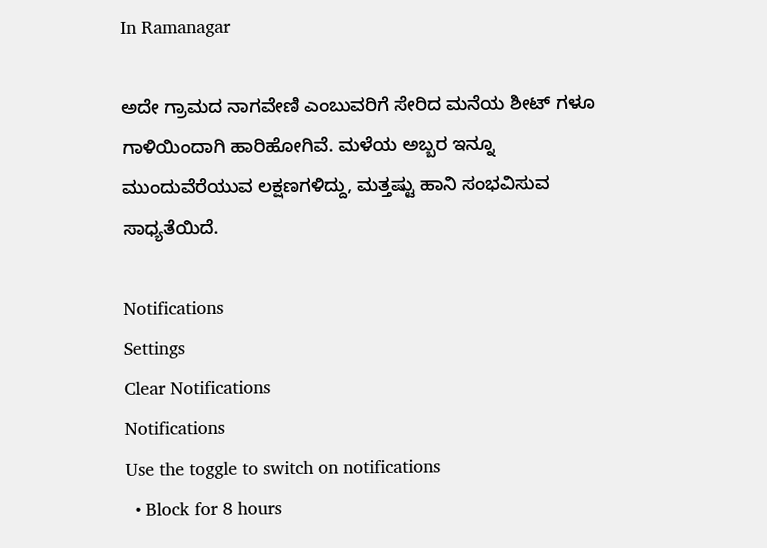In Ramanagar

ಅದೇ ಗ್ರಾಮದ ನಾಗವೇಣಿ ಎಂಬುವರಿಗೆ ಸೇರಿದ ಮನೆಯ ಶೀಟ್ ಗಳೂ ಗಾಳಿಯಿಂದಾಗಿ ಹಾರಿಹೋಗಿವೆ. ಮಳೆಯ ಅಬ್ಬರ ಇನ್ನೂ ಮುಂದುವೆರೆಯುವ ಲಕ್ಷಣಗಳಿದ್ದು, ಮತ್ತಷ್ಟು ಹಾನಿ ಸಂಭವಿಸುವ ಸಾಧ್ಯತೆಯಿದೆ.

Notifications
Settings
Clear Notifications
Notifications
Use the toggle to switch on notifications
  • Block for 8 hours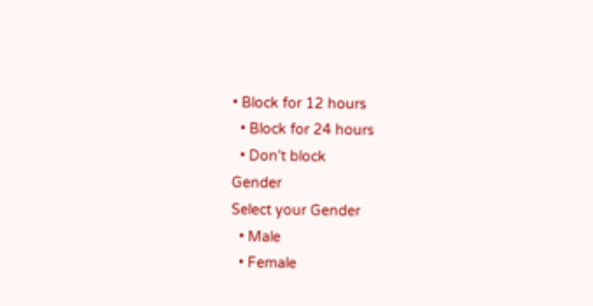• Block for 12 hours
  • Block for 24 hours
  • Don't block
Gender
Select your Gender
  • Male
  • Female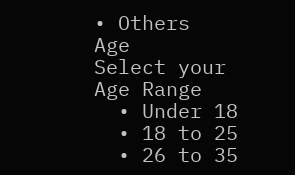• Others
Age
Select your Age Range
  • Under 18
  • 18 to 25
  • 26 to 35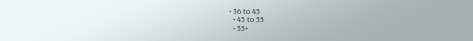• 36 to 45
  • 45 to 55
  • 55+